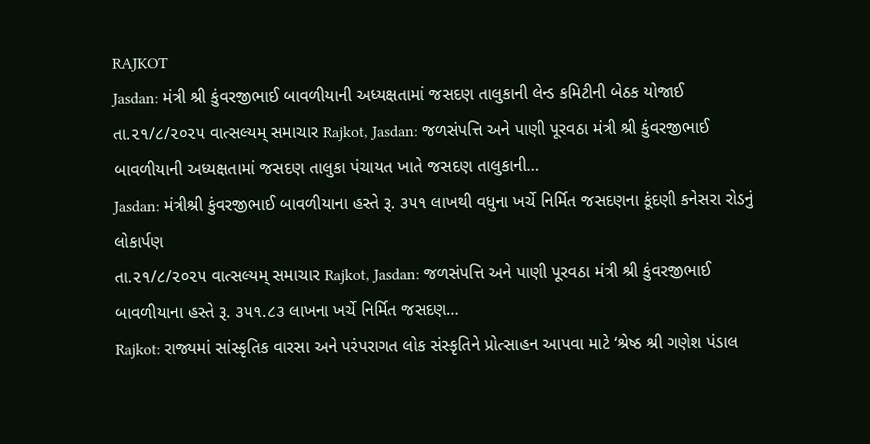RAJKOT
Jasdan: મંત્રી શ્રી કુંવરજીભાઈ બાવળીયાની અધ્યક્ષતામાં જસદણ તાલુકાની લેન્ડ કમિટીની બેઠક યોજાઈ
તા.૨૧/૮/૨૦૨૫ વાત્સલ્યમ્ સમાચાર Rajkot, Jasdan: જળસંપત્તિ અને પાણી પૂરવઠા મંત્રી શ્રી કુંવરજીભાઈ બાવળીયાની અધ્યક્ષતામાં જસદણ તાલુકા પંચાયત ખાતે જસદણ તાલુકાની…
Jasdan: મંત્રીશ્રી કુંવરજીભાઈ બાવળીયાના હસ્તે રૂ. ૩૫૧ લાખથી વધુના ખર્ચે નિર્મિત જસદણના કૂંદણી કનેસરા રોડનું લોકાર્પણ
તા.૨૧/૮/૨૦૨૫ વાત્સલ્યમ્ સમાચાર Rajkot, Jasdan: જળસંપત્તિ અને પાણી પૂરવઠા મંત્રી શ્રી કુંવરજીભાઈ બાવળીયાના હસ્તે રૂ. ૩૫૧.૮૩ લાખના ખર્ચે નિર્મિત જસદણ…
Rajkot: રાજ્યમાં સાંસ્કૃતિક વારસા અને પરંપરાગત લોક સંસ્કૃતિને પ્રોત્સાહન આપવા માટે ‘શ્રેષ્ઠ શ્રી ગણેશ પંડાલ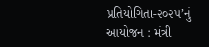પ્રતિયોગિતા-૨૦૨૫’નું આયોજન : મંત્રી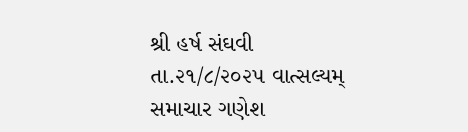શ્રી હર્ષ સંઘવી
તા.૨૧/૮/૨૦૨૫ વાત્સલ્યમ્ સમાચાર ગણેશ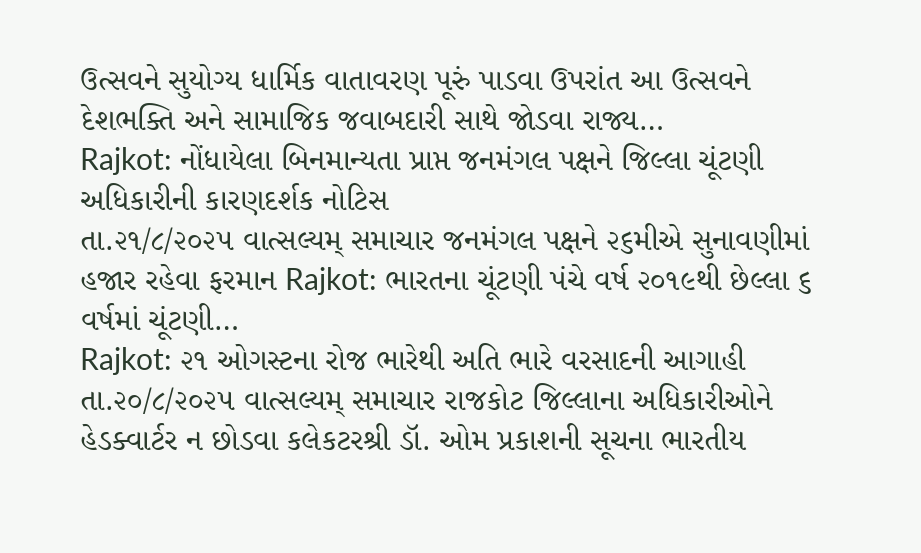ઉત્સવને સુયોગ્ય ધાર્મિક વાતાવરણ પૂરું પાડવા ઉપરાંત આ ઉત્સવને દેશભક્તિ અને સામાજિક જવાબદારી સાથે જોડવા રાજ્ય…
Rajkot: નોંધાયેલા બિનમાન્યતા પ્રાપ્ત જનમંગલ પક્ષને જિલ્લા ચૂંટણી અધિકારીની કારણદર્શક નોટિસ
તા.૨૧/૮/૨૦૨૫ વાત્સલ્યમ્ સમાચાર જનમંગલ પક્ષને ૨૬મીએ સુનાવણીમાં હજાર રહેવા ફરમાન Rajkot: ભારતના ચૂંટણી પંચે વર્ષ ૨૦૧૯થી છેલ્લા ૬ વર્ષમાં ચૂંટણી…
Rajkot: ૨૧ ઓગસ્ટના રોજ ભારેથી અતિ ભારે વરસાદની આગાહી
તા.૨૦/૮/૨૦૨૫ વાત્સલ્યમ્ સમાચાર રાજકોટ જિલ્લાના અધિકારીઓને હેડક્વાર્ટર ન છોડવા કલેકટરશ્રી ડૉ. ઓમ પ્રકાશની સૂચના ભારતીય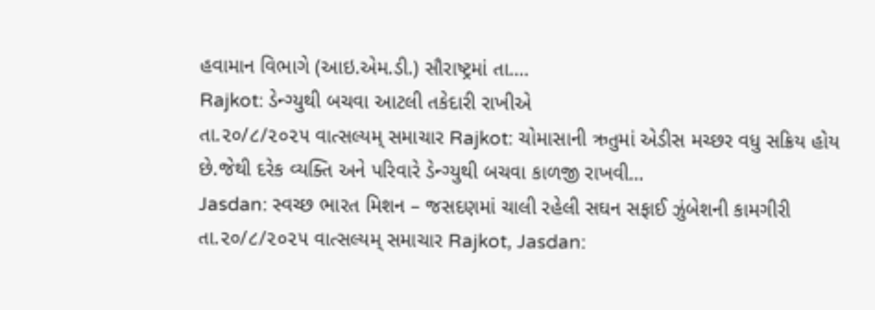હવામાન વિભાગે (આઇ.એમ.ડી.) સૌરાષ્ટ્રમાં તા.…
Rajkot: ડેન્ગ્યુથી બચવા આટલી તકેદારી રાખીએ
તા.૨૦/૮/૨૦૨૫ વાત્સલ્યમ્ સમાચાર Rajkot: ચોમાસાની ઋતુમાં એડીસ મચ્છર વધુ સક્રિય હોય છે.જેથી દરેક વ્યક્તિ અને પરિવારે ડેન્ગ્યુથી બચવા કાળજી રાખવી…
Jasdan: સ્વચ્છ ભારત મિશન – જસદણમાં ચાલી રહેલી સઘન સફાઈ ઝુંબેશની કામગીરી
તા.૨૦/૮/૨૦૨૫ વાત્સલ્યમ્ સમાચાર Rajkot, Jasdan: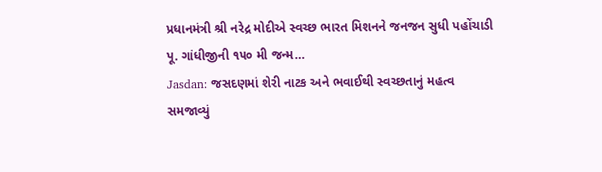પ્રધાનમંત્રી શ્રી નરેદ્ર મોદીએ સ્વચ્છ ભારત મિશનને જનજન સુધી પહોંચાડી પૂ. ગાંધીજીની ૧૫૦ મી જન્મ…
Jasdan: જસદણમાં શેરી નાટક અને ભવાઈથી સ્વચ્છતાનું મહત્વ સમજાવ્યું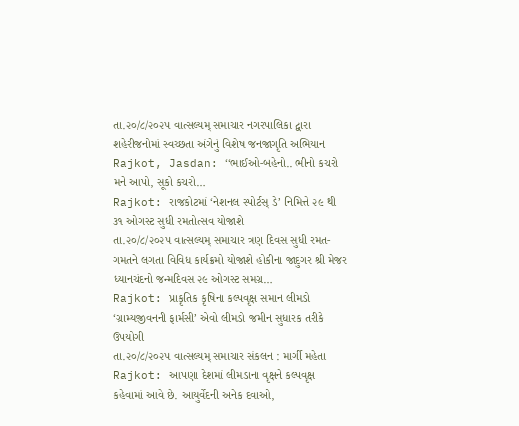તા.૨૦/૮/૨૦૨૫ વાત્સલ્યમ્ સમાચાર નગરપાલિકા દ્વારા શહેરીજનોમાં સ્વચ્છતા અંગેનું વિશેષ જનજાગૃતિ અભિયાન Rajkot, Jasdan: ‘‘ભાઈઓ-બહેનો.. ભીનો કચરો મને આપો, સૂકો કચરો…
Rajkot: રાજકોટમાં ‘નેશનલ સ્પોર્ટસ્ ડે’ નિમિત્તે ૨૯ થી ૩૧ ઓગસ્ટ સુધી રમતોત્સવ યોજાશે
તા.૨૦/૮/૨૦૨૫ વાત્સલ્યમ્ સમાચાર ત્રણ દિવસ સુધી રમત-ગમતને લગતા વિવિધ કાર્યક્રમો યોજાશે હોકીના જાદુગર શ્રી મેજર ધ્યાનચંદનો જન્મદિવસ ૨૯ ઓગસ્ટ સમગ્ર…
Rajkot: પ્રાકૃતિક કૃષિના કલ્પવૃક્ષ સમાન લીમડો ‘ગ્રામ્યજીવનની ફાર્મસી’ એવો લીમડો જમીન સુધારક તરીકે ઉપયોગી
તા.૨૦/૮/૨૦૨૫ વાત્સલ્યમ્ સમાચાર સંકલન : માર્ગી મહેતા Rajkot: આપણા દેશમાં લીમડાના વૃક્ષને કલ્પવૃક્ષ કહેવામાં આવે છે. આયુર્વેદની અનેક દવાઓ,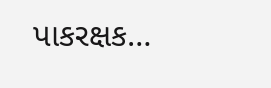પાકરક્ષક…